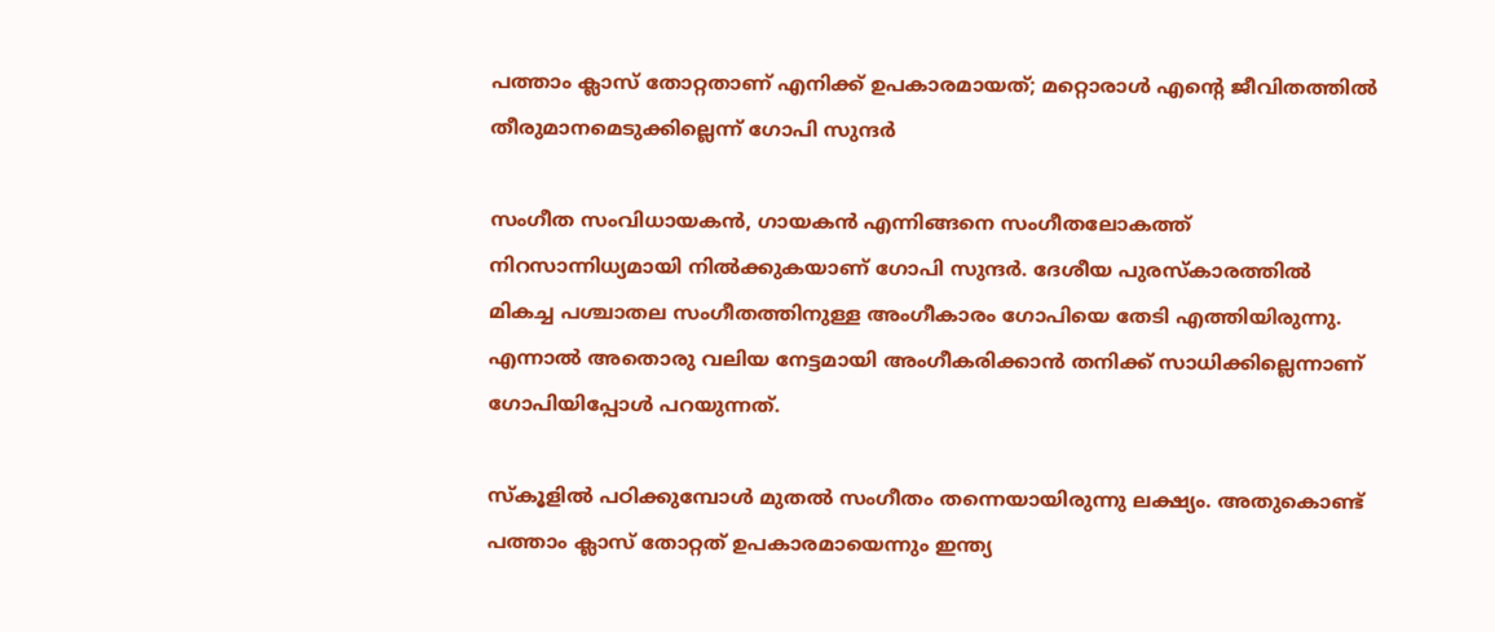പത്താം ക്ലാസ് തോറ്റതാണ് എനിക്ക് ഉപകാരമായത്; മറ്റൊരാള്‍ എന്റെ ജീവിതത്തില്‍ തീരുമാനമെടുക്കില്ലെന്ന് ഗോപി സുന്ദർ

സംഗീത സംവിധായകന്‍, ഗായകന്‍ എന്നിങ്ങനെ സംഗീതലോകത്ത് നിറസാന്നിധ്യമായി നില്‍ക്കുകയാണ് ഗോപി സുന്ദര്‍. ദേശീയ പുരസ്‌കാരത്തില്‍ മികച്ച പശ്ചാതല സംഗീതത്തിനുള്ള അംഗീകാരം ഗോപിയെ തേടി എത്തിയിരുന്നു. എന്നാല്‍ അതൊരു വലിയ നേട്ടമായി അംഗീകരിക്കാന്‍ തനിക്ക് സാധിക്കില്ലെന്നാണ് ഗോപിയിപ്പോള്‍ പറയുന്നത്.

സ്‌കൂളില്‍ പഠിക്കുമ്പോള്‍ മുതല്‍ സംഗീതം തന്നെയായിരുന്നു ലക്ഷ്യം. അതുകൊണ്ട് പത്താം ക്ലാസ് തോറ്റത് ഉപകാരമായെന്നും ഇന്ത്യ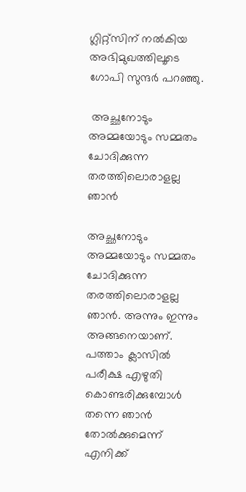ഗ്ലിറ്റ്‌സിന് നല്‍കിയ അഭിമുഖത്തിലൂടെ ഗോപി സുന്ദര്‍ പറഞ്ഞു.

 അച്ഛനോടും അമ്മയോടും സമ്മതം ചോദിക്കുന്ന തരത്തിലൊരാളല്ല ഞാന്‍

അച്ഛനോടും അമ്മയോടും സമ്മതം ചോദിക്കുന്ന തരത്തിലൊരാളല്ല ഞാന്‍. അന്നും ഇന്നും അങ്ങനെയാണ്. പത്താം ക്ലാസില്‍ പരീക്ഷ എഴുതി കൊണ്ടരിക്കുമ്പോള്‍ തന്നെ ഞാന്‍ തോല്‍ക്കുമെന്ന് എനിക്ക്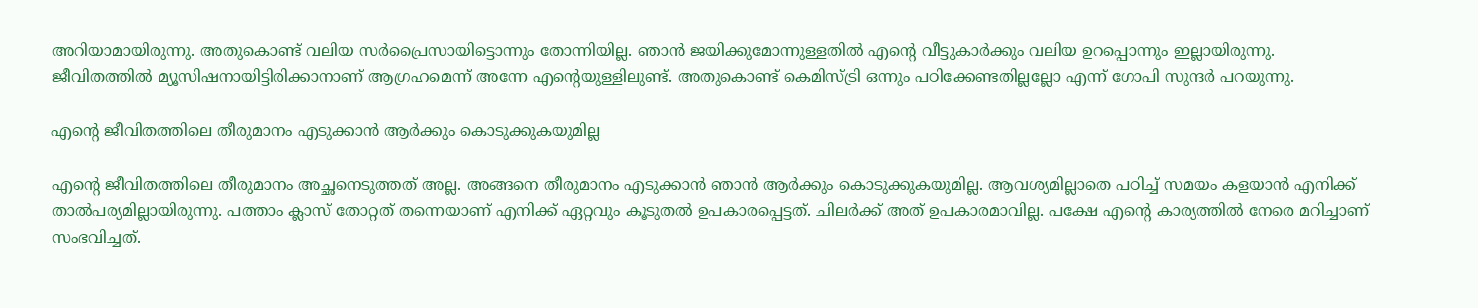അറിയാമായിരുന്നു. അതുകൊണ്ട് വലിയ സര്‍പ്രൈസായിട്ടൊന്നും തോന്നിയില്ല. ഞാന്‍ ജയിക്കുമോന്നുള്ളതില്‍ എന്റെ വീട്ടുകാര്‍ക്കും വലിയ ഉറപ്പൊന്നും ഇല്ലായിരുന്നു. ജീവിതത്തില്‍ മ്യൂസിഷനായിട്ടിരിക്കാനാണ് ആഗ്രഹമെന്ന് അന്നേ എന്റെയുള്ളിലുണ്ട്. അതുകൊണ്ട് കെമിസ്ട്രി ഒന്നും പഠിക്കേണ്ടതില്ലല്ലോ എന്ന് ഗോപി സുന്ദര്‍ പറയുന്നു.

എന്റെ ജീവിതത്തിലെ തീരുമാനം എടുക്കാന്‍ ആര്‍ക്കും കൊടുക്കുകയുമില്ല

എന്റെ ജീവിതത്തിലെ തീരുമാനം അച്ഛനെടുത്തത് അല്ല. അങ്ങനെ തീരുമാനം എടുക്കാന്‍ ഞാന്‍ ആര്‍ക്കും കൊടുക്കുകയുമില്ല. ആവശ്യമില്ലാതെ പഠിച്ച് സമയം കളയാന്‍ എനിക്ക് താല്‍പര്യമില്ലായിരുന്നു. പത്താം ക്ലാസ് തോറ്റത് തന്നെയാണ് എനിക്ക് ഏറ്റവും കൂടുതല്‍ ഉപകാരപ്പെട്ടത്. ചിലര്‍ക്ക് അത് ഉപകാരമാവില്ല. പക്ഷേ എന്റെ കാര്യത്തില്‍ നേരെ മറിച്ചാണ് സംഭവിച്ചത്.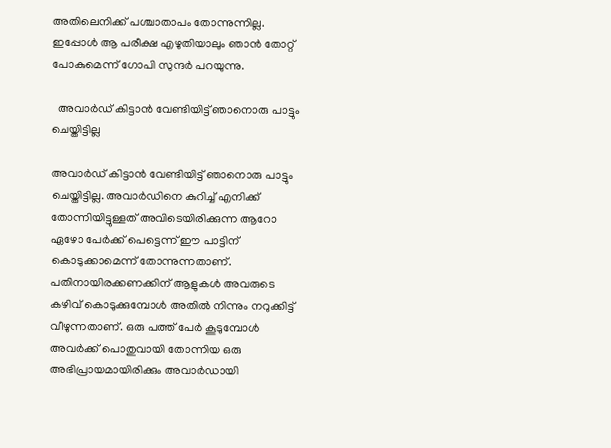അതിലെനിക്ക് പശ്ചാതാപം തോന്നുന്നില്ല. ഇപ്പോള്‍ ആ പരീക്ഷ എഴുതിയാലും ഞാന്‍ തോറ്റ് പോകുമെന്ന് ഗോപി സുന്ദര്‍ പറയുന്നു.

  അവാര്‍ഡ് കിട്ടാന്‍ വേണ്ടിയിട്ട് ഞാനൊരു പാട്ടും ചെയ്തിട്ടില്ല

അവാര്‍ഡ് കിട്ടാന്‍ വേണ്ടിയിട്ട് ഞാനൊരു പാട്ടും ചെയ്തിട്ടില്ല. അവാര്‍ഡിനെ കുറിച്ച് എനിക്ക് തോന്നിയിട്ടുള്ളത് അവിടെയിരിക്കുന്ന ആറോ ഏഴോ പേര്‍ക്ക് പെട്ടെന്ന് ഈ പാട്ടിന് കൊടുക്കാമെന്ന് തോന്നുന്നതാണ്. പതിനായിരക്കണക്കിന് ആളുകള്‍ അവരുടെ കഴിവ് കൊടുക്കുമ്പോള്‍ അതില്‍ നിന്നും നറുക്കിട്ട് വീഴുന്നതാണ്. ഒരു പത്ത് പേര്‍ കൂടുമ്പോള്‍ അവര്‍ക്ക് പൊതുവായി തോന്നിയ ഒരു അഭിപ്രായമായിരിക്കും അവാര്‍ഡായി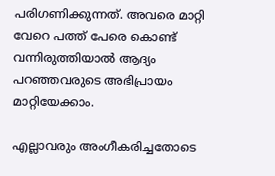പരിഗണിക്കുന്നത്. അവരെ മാറ്റി വേറെ പത്ത് പേരെ കൊണ്ട് വന്നിരുത്തിയാല്‍ ആദ്യം പറഞ്ഞവരുടെ അഭിപ്രായം മാറ്റിയേക്കാം.

എല്ലാവരും അംഗീകരിച്ചതോടെ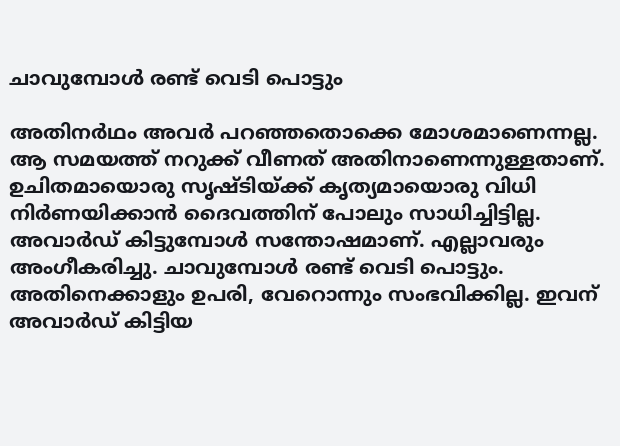ചാവുമ്പോള്‍ രണ്ട് വെടി പൊട്ടും

അതിനര്‍ഥം അവര്‍ പറഞ്ഞതൊക്കെ മോശമാണെന്നല്ല. ആ സമയത്ത് നറുക്ക് വീണത് അതിനാണെന്നുള്ളതാണ്. ഉചിതമായൊരു സൃഷ്ടിയ്ക്ക് കൃത്യമായൊരു വിധി നിര്‍ണയിക്കാന്‍ ദൈവത്തിന് പോലും സാധിച്ചിട്ടില്ല. അവാര്‍ഡ് കിട്ടുമ്പോള്‍ സന്തോഷമാണ്. എല്ലാവരും അംഗീകരിച്ചു. ചാവുമ്പോള്‍ രണ്ട് വെടി പൊട്ടും. അതിനെക്കാളും ഉപരി, വേറൊന്നും സംഭവിക്കില്ല. ഇവന് അവാര്‍ഡ് കിട്ടിയ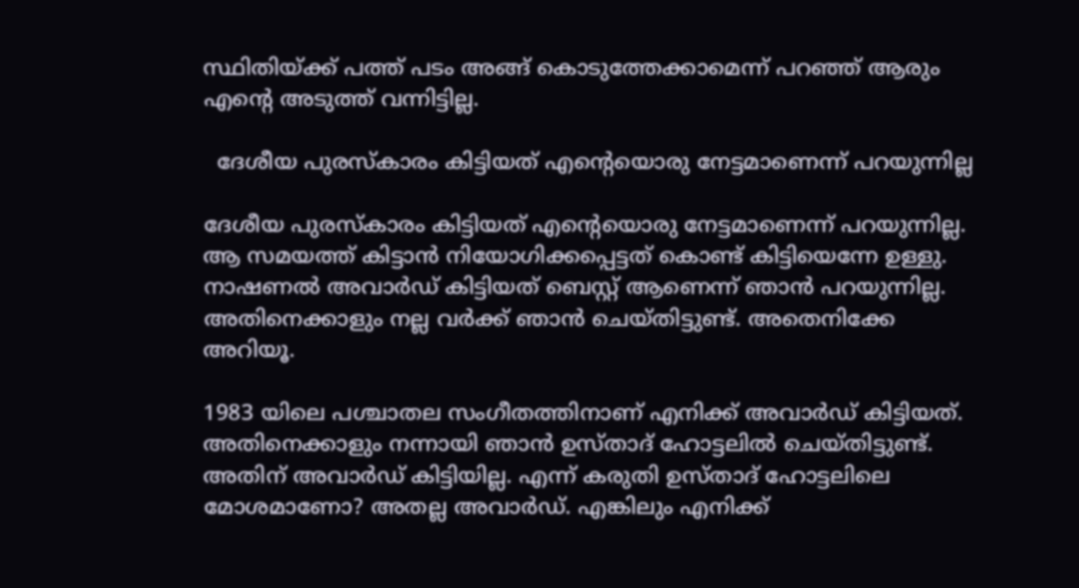സ്ഥിതിയ്ക്ക് പത്ത് പടം അങ്ങ് കൊടുത്തേക്കാമെന്ന് പറഞ്ഞ് ആരും എന്റെ അടുത്ത് വന്നിട്ടില്ല.

  ദേശീയ പുരസ്‌കാരം കിട്ടിയത് എന്റെയൊരു നേട്ടമാണെന്ന് പറയുന്നില്ല

ദേശീയ പുരസ്‌കാരം കിട്ടിയത് എന്റെയൊരു നേട്ടമാണെന്ന് പറയുന്നില്ല. ആ സമയത്ത് കിട്ടാന്‍ നിയോഗിക്കപ്പെട്ടത് കൊണ്ട് കിട്ടിയെന്നേ ഉള്ളു. നാഷണല്‍ അവാര്‍ഡ് കിട്ടിയത് ബെസ്റ്റ് ആണെന്ന് ഞാന്‍ പറയുന്നില്ല. അതിനെക്കാളും നല്ല വര്‍ക്ക് ഞാന്‍ ചെയ്തിട്ടുണ്ട്. അതെനിക്കേ അറിയൂ.

1983 യിലെ പശ്ചാതല സംഗീതത്തിനാണ് എനിക്ക് അവാര്‍ഡ് കിട്ടിയത്. അതിനെക്കാളും നന്നായി ഞാന്‍ ഉസ്താദ് ഹോട്ടലില്‍ ചെയ്തിട്ടുണ്ട്. അതിന് അവാര്‍ഡ് കിട്ടിയില്ല. എന്ന് കരുതി ഉസ്താദ് ഹോട്ടലിലെ മോശമാണോ? അതല്ല അവാര്‍ഡ്. എങ്കിലും എനിക്ക്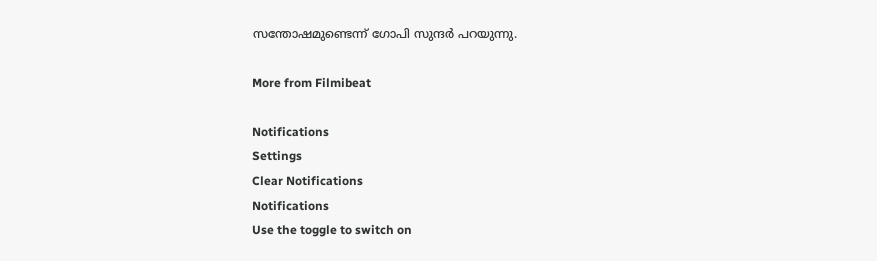സന്തോഷമുണ്ടെന്ന് ഗോപി സുന്ദര്‍ പറയുന്നു.

More from Filmibeat

Notifications
Settings
Clear Notifications
Notifications
Use the toggle to switch on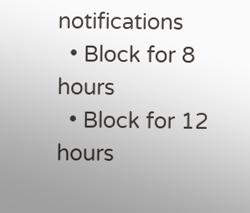notifications
  • Block for 8 hours
  • Block for 12 hours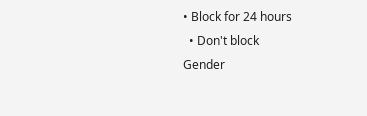• Block for 24 hours
  • Don't block
Gender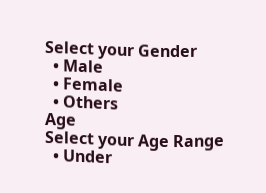Select your Gender
  • Male
  • Female
  • Others
Age
Select your Age Range
  • Under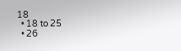18
  • 18 to 25
  • 26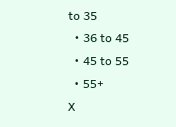to 35
  • 36 to 45
  • 45 to 55
  • 55+
X